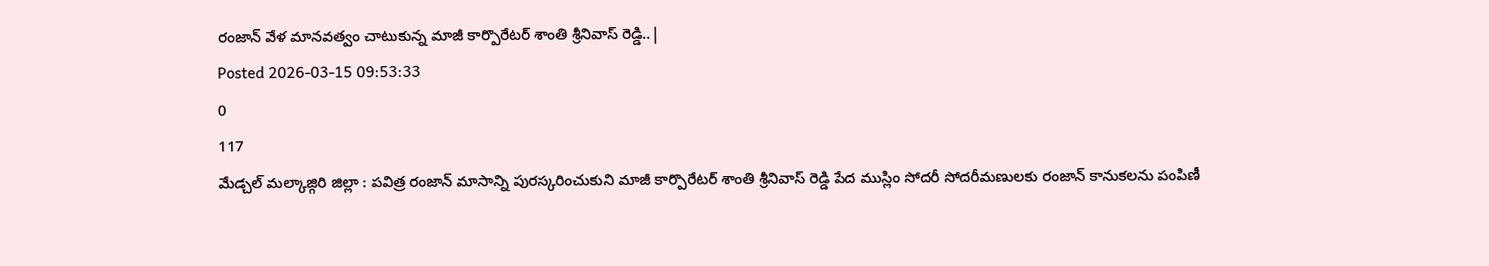రంజాన్ వేళ మానవత్వం చాటుకున్న మాజీ కార్పొరేటర్ శాంతి శ్రీనివాస్ రెడ్డి..|
Posted 2026-03-15 09:53:33
0
117
మేడ్చల్ మల్కాజ్గిరి జిల్లా : పవిత్ర రంజాన్ మాసాన్ని పురస్కరించుకుని మాజీ కార్పొరేటర్ శాంతి శ్రీనివాస్ రెడ్డి పేద ముస్లిం సోదరీ సోదరీమణులకు రంజాన్ కానుకలను పంపిణీ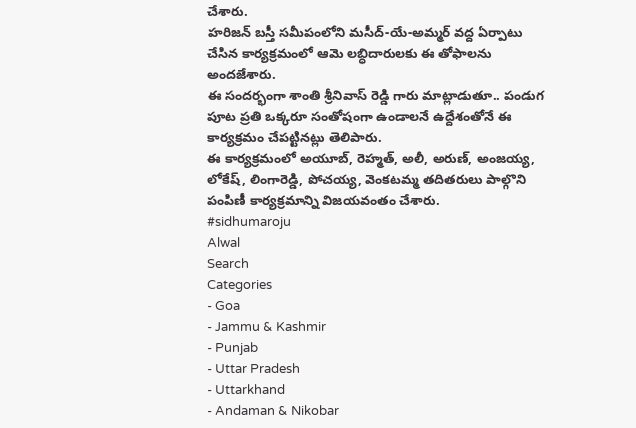చేశారు.
హరిజన్ బస్తీ సమీపంలోని మసీద్-యే-అమ్మర్ వద్ద ఏర్పాటు చేసిన కార్యక్రమంలో ఆమె లబ్ధిదారులకు ఈ తోఫాలను అందజేశారు.
ఈ సందర్భంగా శాంతి శ్రీనివాస్ రెడ్డి గారు మాట్లాడుతూ.. పండుగ పూట ప్రతి ఒక్కరూ సంతోషంగా ఉండాలనే ఉద్దేశంతోనే ఈ కార్యక్రమం చేపట్టినట్లు తెలిపారు.
ఈ కార్యక్రమంలో అయూబ్, రెహ్మత్, అలీ, అరుణ్, అంజయ్య, లోకేష్, లింగారెడ్డి, పోచయ్య, వెంకటమ్మ తదితరులు పాల్గొని పంపిణీ కార్యక్రమాన్ని విజయవంతం చేశారు.
#sidhumaroju
Alwal
Search
Categories
- Goa
- Jammu & Kashmir
- Punjab
- Uttar Pradesh
- Uttarkhand
- Andaman & Nikobar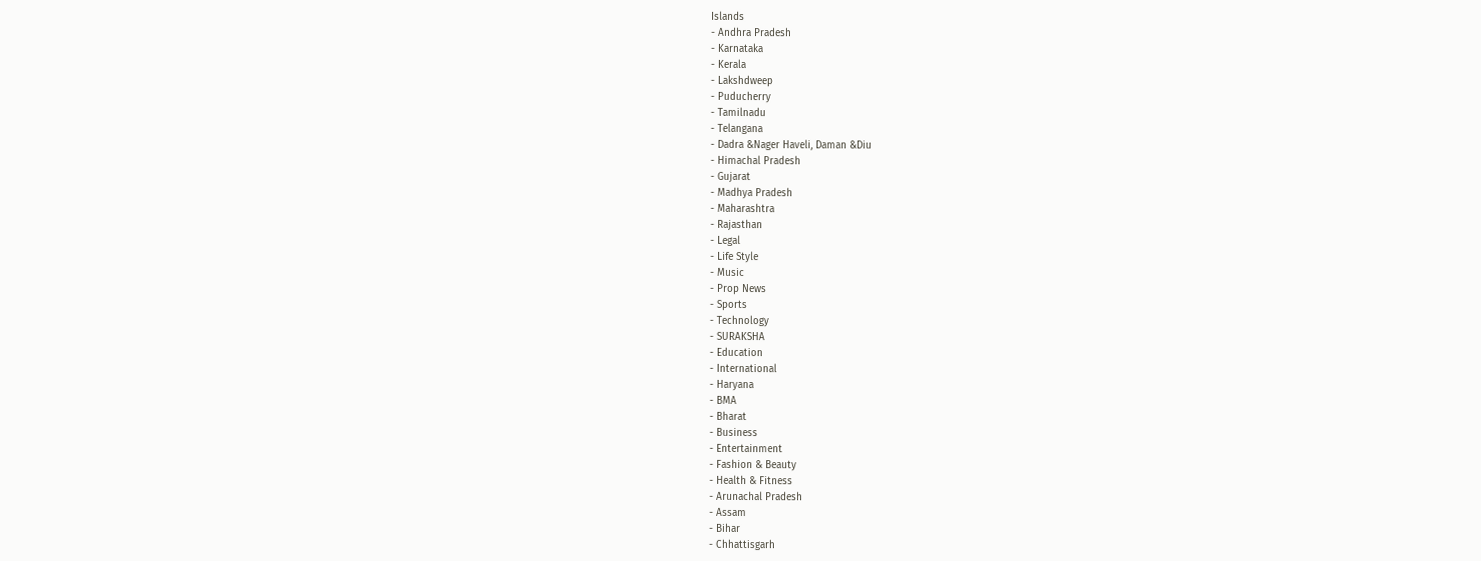Islands
- Andhra Pradesh
- Karnataka
- Kerala
- Lakshdweep
- Puducherry
- Tamilnadu
- Telangana
- Dadra &Nager Haveli, Daman &Diu
- Himachal Pradesh
- Gujarat
- Madhya Pradesh
- Maharashtra
- Rajasthan
- Legal
- Life Style
- Music
- Prop News
- Sports
- Technology
- SURAKSHA
- Education
- International
- Haryana
- BMA
- Bharat
- Business
- Entertainment
- Fashion & Beauty
- Health & Fitness
- Arunachal Pradesh
- Assam
- Bihar
- Chhattisgarh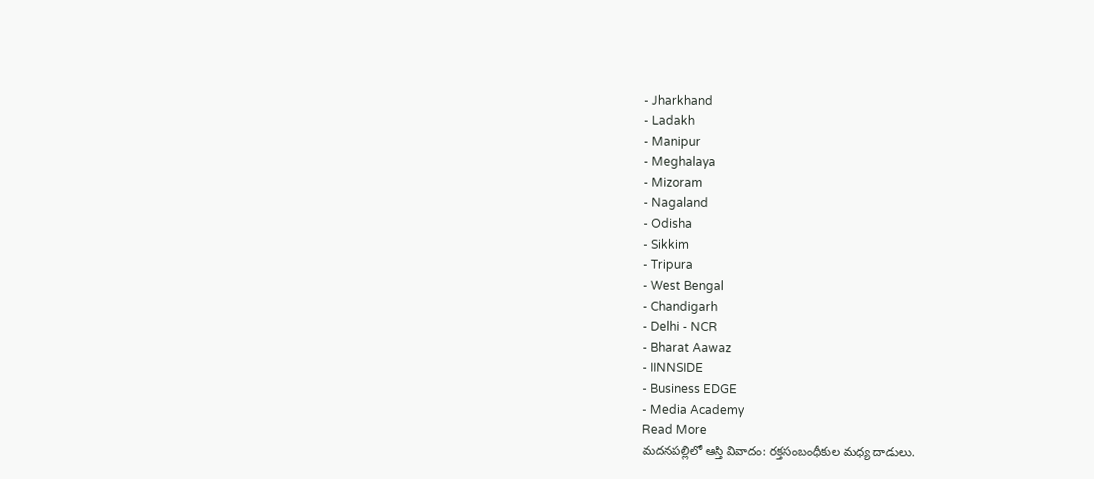- Jharkhand
- Ladakh
- Manipur
- Meghalaya
- Mizoram
- Nagaland
- Odisha
- Sikkim
- Tripura
- West Bengal
- Chandigarh
- Delhi - NCR
- Bharat Aawaz
- IINNSIDE
- Business EDGE
- Media Academy
Read More
మదనపల్లిలో ఆస్తి వివాదం: రక్తసంబంధీకుల మధ్య దాడులు.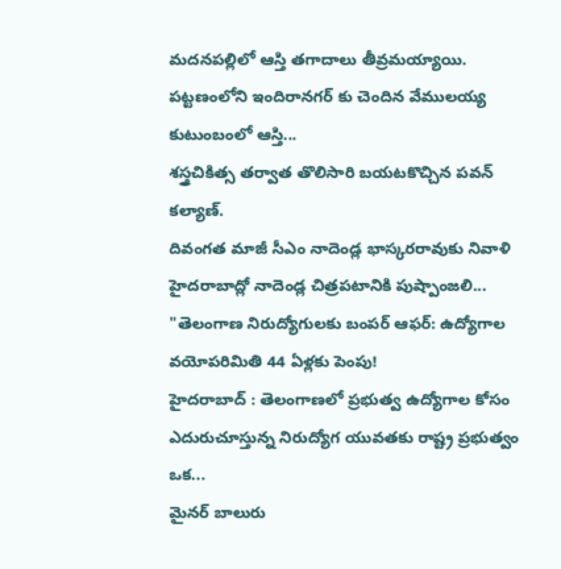మదనపల్లిలో ఆస్తి తగాదాలు తీవ్రమయ్యాయి. పట్టణంలోని ఇందిరానగర్ కు చెందిన వేములయ్య కుటుంబంలో ఆస్తి...
శస్త్రచికిత్స తర్వాత తొలిసారి బయటకొచ్చిన పవన్ కల్యాణ్.
దివంగత మాజీ సీఎం నాదెండ్ల భాస్కరరావుకు నివాళి
హైదరాబాద్లో నాదెండ్ల చిత్రపటానికి పుష్పాంజలి...
"తెలంగాణ నిరుద్యోగులకు బంపర్ ఆఫర్: ఉద్యోగాల వయోపరిమితి 44 ఏళ్లకు పెంపు!
హైదరాబాద్ : తెలంగాణలో ప్రభుత్వ ఉద్యోగాల కోసం ఎదురుచూస్తున్న నిరుద్యోగ యువతకు రాష్ట్ర ప్రభుత్వం ఒక...
మైనర్ బాలురు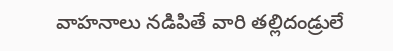వాహనాలు నడిపితే వారి తల్లిదండ్రులే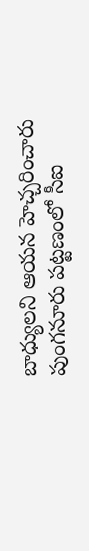బాధ్యులని ఆయన హెచ్చరించారు
పుంగనూరు పట్టణంలో సీఐ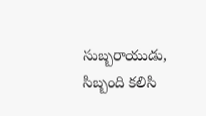సుబ్బరాయుడు, సిబ్బంది కలిసి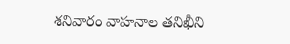శనివారం వాహనాల తనిఖీని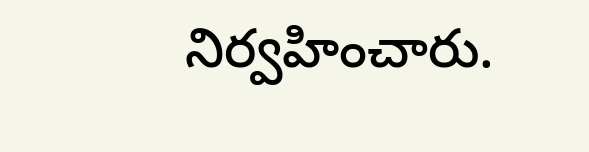నిర్వహించారు.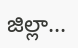జిల్లా...